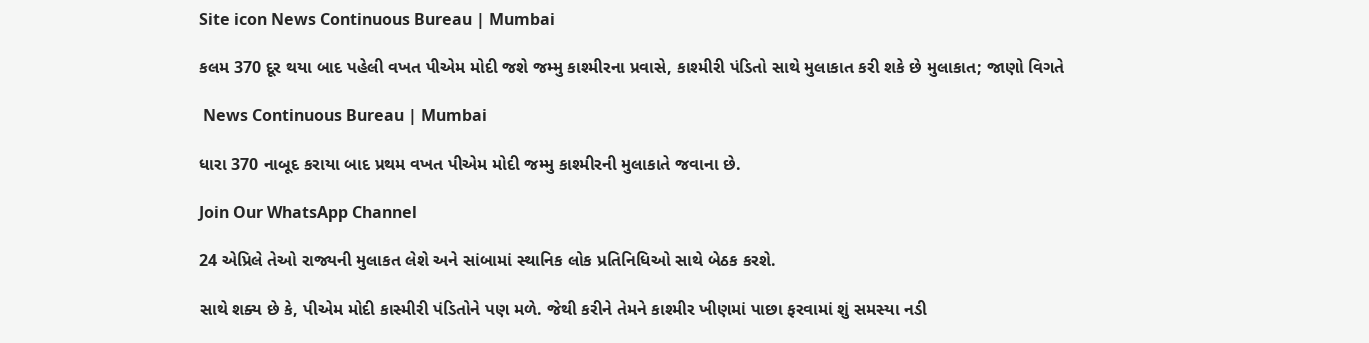Site icon News Continuous Bureau | Mumbai

કલમ 370 દૂર થયા બાદ પહેલી વખત પીએમ મોદી જશે જમ્મુ કાશ્મીરના પ્રવાસે, કાશ્મીરી પંડિતો સાથે મુલાકાત કરી શકે છે મુલાકાત; જાણો વિગતે

 News Continuous Bureau | Mumbai

ધારા 370 નાબૂદ કરાયા બાદ પ્રથમ વખત પીએમ મોદી જમ્મુ કાશ્મીરની મુલાકાતે જવાના છે.

Join Our WhatsApp Channel

24 એપ્રિલે તેઓ રાજ્યની મુલાકત લેશે અને સાંબામાં સ્થાનિક લોક પ્રતિનિધિઓ સાથે બેઠક કરશે.

સાથે શક્ય છે કે, પીએમ મોદી કાસ્મીરી પંડિતોને પણ મળે. જેથી કરીને તેમને કાશ્મીર ખીણમાં પાછા ફરવામાં શું સમસ્યા નડી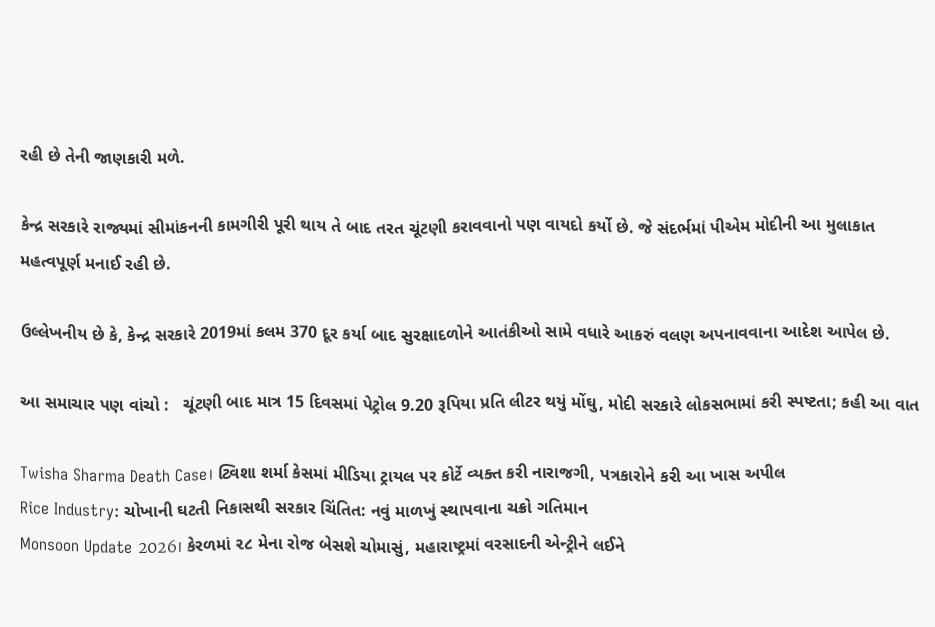રહી છે તેની જાણકારી મળે.

કેન્દ્ર સરકારે રાજ્યમાં સીમાંકનની કામગીરી પૂરી થાય તે બાદ તરત ચૂંટણી કરાવવાનો પણ વાયદો કર્યો છે. જે સંદર્ભમાં પીએમ મોદીની આ મુલાકાત મહત્વપૂર્ણ મનાઈ રહી છે.

ઉલ્લેખનીય છે કે, કેન્દ્ર સરકારે 2019માં કલમ 370 દૂર કર્યા બાદ સુરક્ષાદળોને આતંકીઓ સામે વધારે આકરું વલણ અપનાવવાના આદેશ આપેલ છે.

આ સમાચાર પણ વાંચો :   ચૂંટણી બાદ માત્ર 15 દિવસમાં પેટ્રોલ 9.20 રૂપિયા પ્રતિ લીટર થયું મોંઘુ, મોદી સરકારે લોકસભામાં કરી સ્પષ્ટતા; કહી આ વાત

Twisha Sharma Death Case। ટ્વિશા શર્મા કેસમાં મીડિયા ટ્રાયલ પર કોર્ટે વ્યક્ત કરી નારાજગી, પત્રકારોને કરી આ ખાસ અપીલ
Rice Industry: ચોખાની ઘટતી નિકાસથી સરકાર ચિંતિત: નવું માળખું સ્થાપવાના ચક્રો ગતિમાન
Monsoon Update 2026। કેરળમાં ૨૮ મેના રોજ બેસશે ચોમાસું, મહારાષ્ટ્રમાં વરસાદની એન્ટ્રીને લઈને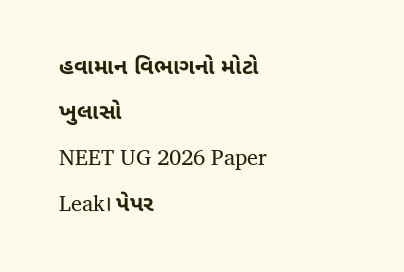હવામાન વિભાગનો મોટો ખુલાસો
NEET UG 2026 Paper Leak। પેપર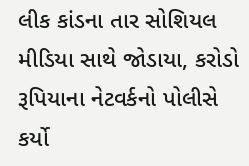લીક કાંડના તાર સોશિયલ મીડિયા સાથે જોડાયા, કરોડો રૂપિયાના નેટવર્કનો પોલીસે કર્યો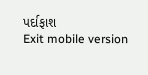પર્દાફાશ
Exit mobile version